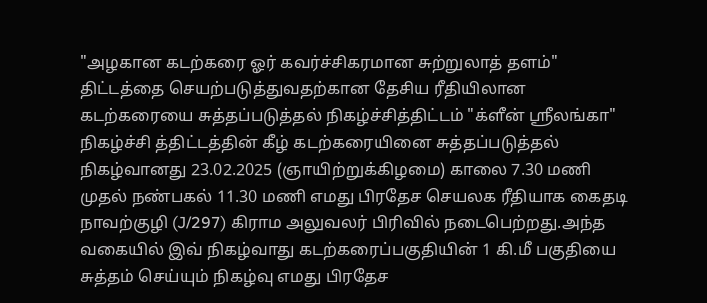"அழகான கடற்கரை ஓர் கவர்ச்சிகரமான சுற்றுலாத் தளம்" திட்டத்தை செயற்படுத்துவதற்கான தேசிய ரீதியிலான கடற்கரையை சுத்தப்படுத்தல் நிகழ்ச்சித்திட்டம் "க்ளீன் ஸ்ரீலங்கா" நிகழ்ச்சி த்திட்டத்தின் கீழ் கடற்கரையினை சுத்தப்படுத்தல் நிகழ்வானது 23.02.2025 (ஞாயிற்றுக்கிழமை) காலை 7.30 மணி முதல் நண்பகல் 11.30 மணி எமது பிரதேச செயலக ரீதியாக கைதடி நாவற்குழி (J/297) கிராம அலுவலர் பிரிவில் நடைபெற்றது.அந்த வகையில் இவ் நிகழ்வாது கடற்கரைப்பகுதியின் 1 கி.மீ பகுதியை சுத்தம் செய்யும் நிகழ்வு எமது பிரதேச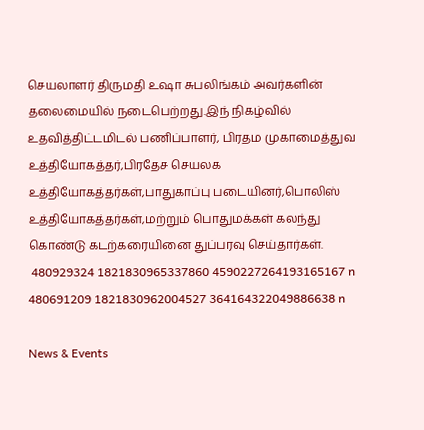செயலாளர் திருமதி உஷா சுபலிங்கம் அவர்களின் தலைமையில் நடைபெற்றது.இந் நிகழ்வில் உதவித்திட்டமிடல் பணிப்பாளர், பிரதம முகாமைத்துவ உத்தியோகத்தர்,பிரதேச செயலக உத்தியோகத்தர்கள்,பாதுகாப்பு படையினர்,பொலிஸ் உத்தியோகத்தர்கள்,மற்றும் பொதுமக்கள் கலந்து கொண்டு கடற்கரையினை துப்பரவு செய்தார்கள்.
 480929324 1821830965337860 4590227264193165167 n
480691209 1821830962004527 364164322049886638 n

News & Events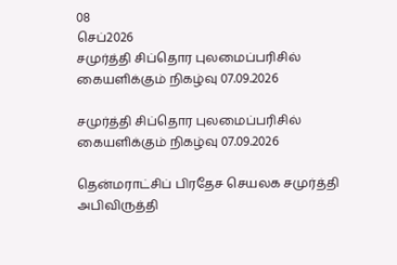08
செப்2026
சமுர்த்தி சிப்தொர புலமைப்பரிசில் கையளிக்கும் நிகழ்வு 07.09.2026

சமுர்த்தி சிப்தொர புலமைப்பரிசில் கையளிக்கும் நிகழ்வு 07.09.2026

தென்மராட்சிப் பிரதேச செயலக சமுர்த்தி அபிவிருத்தி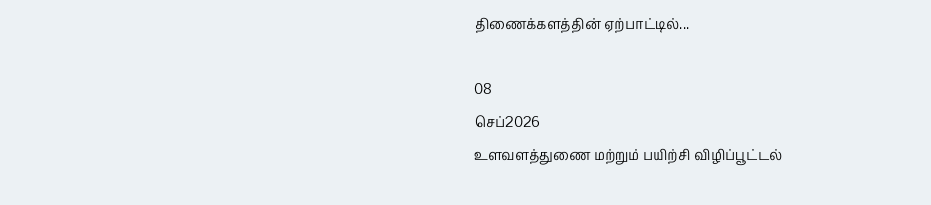திணைக்களத்தின் ஏற்பாட்டில்...

08
செப்2026
உளவளத்துணை மற்றும் பயிற்சி விழிப்பூட்டல்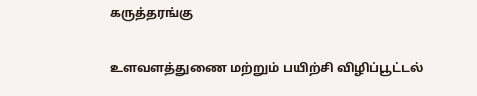கருத்தரங்கு

உளவளத்துணை மற்றும் பயிற்சி விழிப்பூட்டல்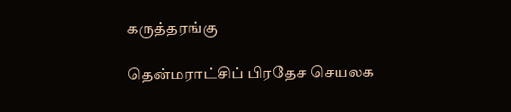கருத்தரங்கு

தென்மராட்சிப் பிரதேச செயலக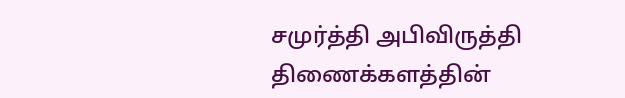சமுர்த்தி அபிவிருத்தி திணைக்களத்தின்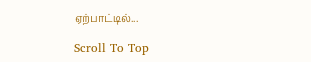ஏற்பாட்டில்...

Scroll To Top